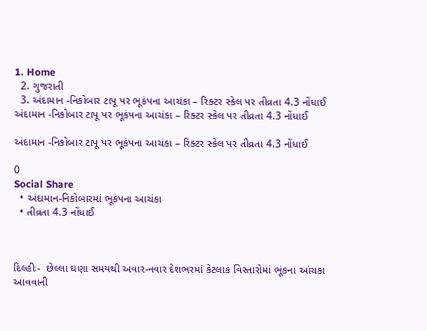1. Home
  2. ગુજરાતી
  3. અંદામાન -નિકોબાર ટાપૂ પર ભૂકંપના આચંકા – રિક્ટર સ્કેલ પર તીવ્રતા 4.3 નોંધાઈ
અંદામાન -નિકોબાર ટાપૂ પર ભૂકંપના આચંકા – રિક્ટર સ્કેલ પર તીવ્રતા 4.3 નોંધાઈ

અંદામાન -નિકોબાર ટાપૂ પર ભૂકંપના આચંકા – રિક્ટર સ્કેલ પર તીવ્રતા 4.3 નોંધાઈ

0
Social Share
  • અંદામાન-નિકોબારમાં ભૂકંપના આચંકા
  • તીવ્રતા 4.3 નોંધાઈ



દિલ્હીઃ-  છેલ્લા ઘણા સમયથી અવાર-નવાર દેશભરમાં કેટલાક વિસ્તારોમાં ભૂંકના આંચકા આવવાની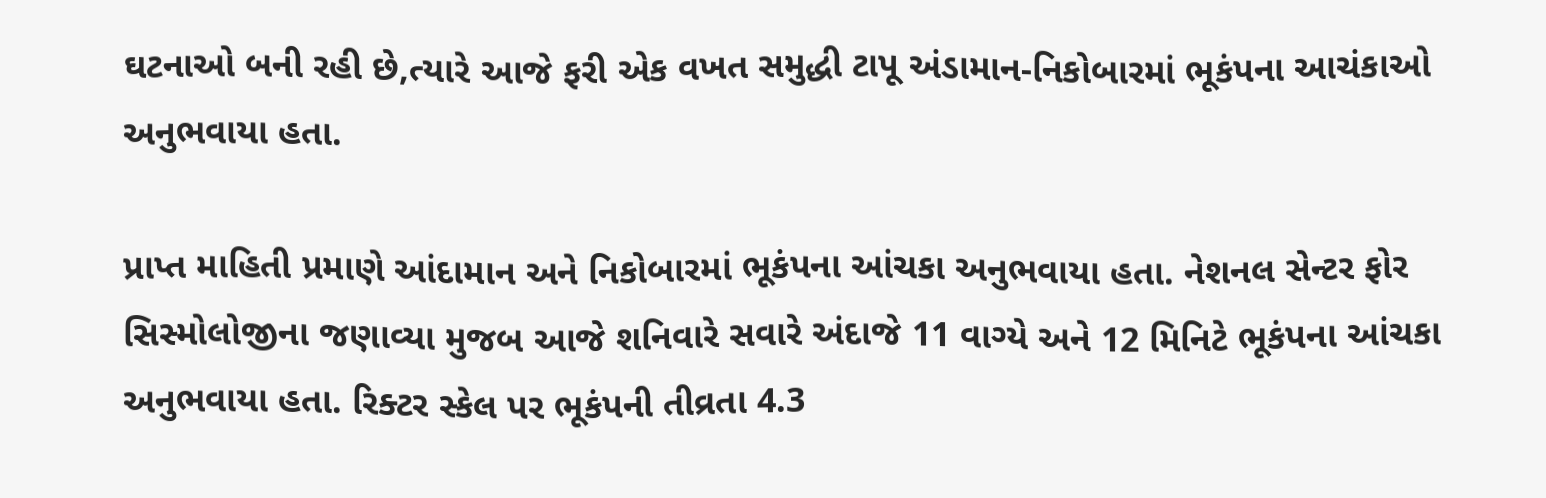ઘટનાઓ બની રહી છે,ત્યારે આજે ફરી એક વખત સમુદ્ધી ટાપૂ અંડામાન-નિકોબારમાં ભૂકંપના આચંકાઓ અનુભવાયા હતા.

પ્રાપ્ત માહિતી પ્રમાણે આંદામાન અને નિકોબારમાં ભૂકંપના આંચકા અનુભવાયા હતા. નેશનલ સેન્ટર ફોર સિસ્મોલોજીના જણાવ્યા મુજબ આજે શનિવારે સવારે અંદાજે 11 વાગ્યે અને 12 મિનિટે ભૂકંપના આંચકા અનુભવાયા હતા. રિક્ટર સ્કેલ પર ભૂકંપની તીવ્રતા 4.3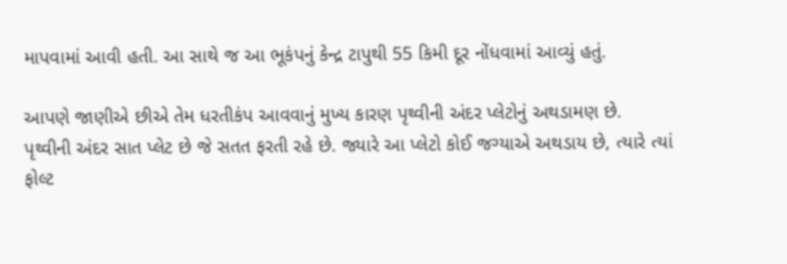માપવામાં આવી હતી. આ સાથે જ આ ભૂકંપનું કેન્દ્ર ટાપુથી 55 કિમી દૂર નોંધવામાં આવ્યું હતું.

આપણે જાણીએ છીએ તેમ ધરતીકંપ આવવાનું મુખ્ય કારણ પૃથ્વીની અંદર પ્લેટોનું અથડામણ છે. પૃથ્વીની અંદર સાત પ્લેટ છે જે સતત ફરતી રહે છે. જ્યારે આ પ્લેટો કોઈ જગ્યાએ અથડાય છે, ત્યારે ત્યાં ફોલ્ટ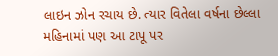લાઇન ઝોન રચાય છે. ત્યાર વિતેલા વર્ષના છેલ્લા મહિનામાં પણ આ ટાપૂ પર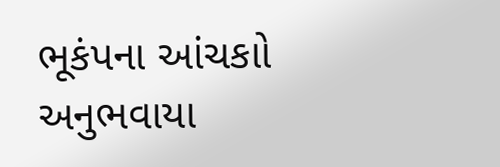ભૂકંપના આંચકાો અનુભવાયા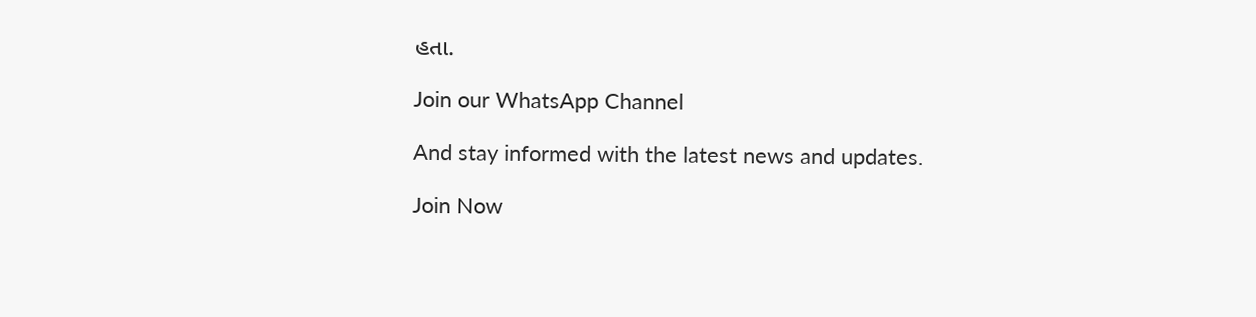હતા.

Join our WhatsApp Channel

And stay informed with the latest news and updates.

Join Now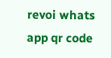revoi whats app qr code